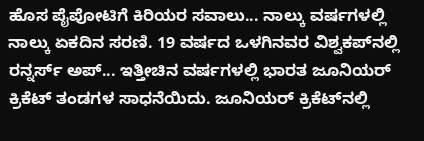ಹೊಸ ಪೈಪೋಟಿಗೆ ಕಿರಿಯರ ಸವಾಲು... ನಾಲ್ಕು ವರ್ಷಗಳಲ್ಲಿ ನಾಲ್ಕು ಏಕದಿನ ಸರಣಿ. 19 ವರ್ಷದ ಒಳಗಿನವರ ವಿಶ್ವಕಪ್‌ನಲ್ಲಿ ರನ್ನರ್ಸ್‌ ಅಪ್‌... ಇತ್ತೀಚಿನ ವರ್ಷಗಳಲ್ಲಿ ಭಾರತ ಜೂನಿಯರ್‌ ಕ್ರಿಕೆಟ್‌ ತಂಡಗಳ ಸಾಧನೆಯಿದು. ಜೂನಿಯರ್‌ ಕ್ರಿಕೆಟ್‌ನಲ್ಲಿ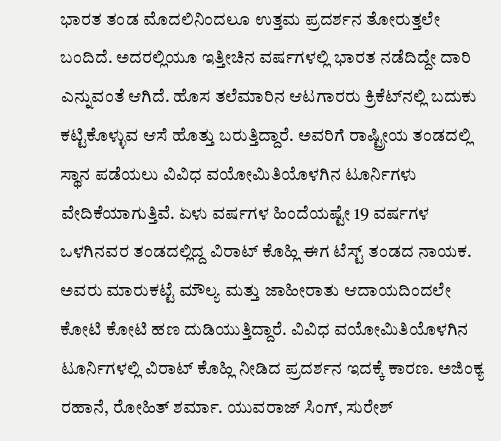ಭಾರತ ತಂಡ ಮೊದಲಿನಿಂದಲೂ ಉತ್ತಮ ಪ್ರದರ್ಶನ ತೋರುತ್ತಲೇ ಬಂದಿದೆ. ಅದರಲ್ಲಿಯೂ ಇತ್ತೀಚಿನ ವರ್ಷಗಳಲ್ಲಿ ಭಾರತ ನಡೆದಿದ್ದೇ ದಾರಿ ಎನ್ನುವಂತೆ ಆಗಿದೆ. ಹೊಸ ತಲೆಮಾರಿನ ಆಟಗಾರರು ಕ್ರಿಕೆಟ್‌ನಲ್ಲಿ ಬದುಕು ಕಟ್ಟಿಕೊಳ್ಳುವ ಆಸೆ ಹೊತ್ತು ಬರುತ್ತಿದ್ದಾರೆ. ಅವರಿಗೆ ರಾಷ್ಟ್ರೀಯ ತಂಡದಲ್ಲಿ ಸ್ಥಾನ ಪಡೆಯಲು ವಿವಿಧ ವಯೋಮಿತಿಯೊಳಗಿನ ಟೂರ್ನಿಗಳು ವೇದಿಕೆಯಾಗುತ್ತಿವೆ. ಏಳು ವರ್ಷಗಳ ಹಿಂದೆಯಷ್ಟೇ 19 ವರ್ಷಗಳ ಒಳಗಿನವರ ತಂಡದಲ್ಲಿದ್ದ ವಿರಾಟ್‌ ಕೊಹ್ಲಿ ಈಗ ಟೆಸ್ಟ್ ತಂಡದ ನಾಯಕ. ಅವರು ಮಾರುಕಟ್ಟೆ ಮೌಲ್ಯ ಮತ್ತು ಜಾಹೀರಾತು ಆದಾಯದಿಂದಲೇ ಕೋಟಿ ಕೋಟಿ ಹಣ ದುಡಿಯುತ್ತಿದ್ದಾರೆ. ವಿವಿಧ ವಯೋಮಿತಿಯೊಳಗಿನ ಟೂರ್ನಿಗಳಲ್ಲಿ ವಿರಾಟ್‌ ಕೊಹ್ಲಿ ನೀಡಿದ ಪ್ರದರ್ಶನ ಇದಕ್ಕೆ ಕಾರಣ. ಅಜಿಂಕ್ಯ ರಹಾನೆ, ರೋಹಿತ್ ಶರ್ಮಾ. ಯುವರಾಜ್‌ ಸಿಂಗ್, ಸುರೇಶ್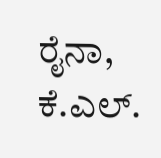ರೈನಾ, ಕೆ.ಎಲ್‌.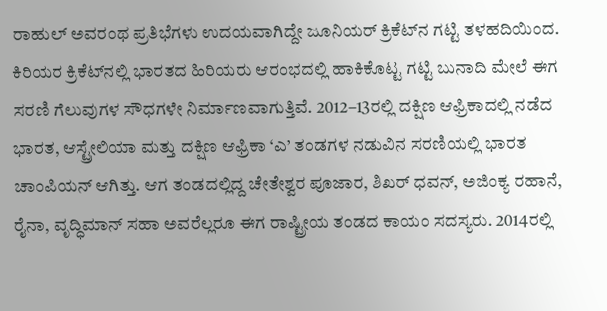ರಾಹುಲ್‌ ಅವರಂಥ ಪ್ರತಿಭೆಗಳು ಉದಯವಾಗಿದ್ದೇ ಜೂನಿಯರ್‌ ಕ್ರಿಕೆಟ್‌ನ ಗಟ್ಟಿ ತಳಹದಿಯಿಂದ. ಕಿರಿಯರ ಕ್ರಿಕೆಟ್‌ನಲ್ಲಿ ಭಾರತದ ಹಿರಿಯರು ಆರಂಭದಲ್ಲಿ ಹಾಕಿಕೊಟ್ಟ ಗಟ್ಟಿ ಬುನಾದಿ ಮೇಲೆ ಈಗ ಸರಣಿ ಗೆಲುವುಗಳ ಸೌಧಗಳೇ ನಿರ್ಮಾಣವಾಗುತ್ತಿವೆ. 2012–13ರಲ್ಲಿ ದಕ್ಷಿಣ ಆಫ್ರಿಕಾದಲ್ಲಿ ನಡೆದ ಭಾರತ, ಆಸ್ಟ್ರೇಲಿಯಾ ಮತ್ತು ದಕ್ಷಿಣ ಆಫ್ರಿಕಾ ‘ಎ’ ತಂಡಗಳ ನಡುವಿನ ಸರಣಿಯಲ್ಲಿ ಭಾರತ ಚಾಂಪಿಯನ್ ಆಗಿತ್ತು. ಆಗ ತಂಡದಲ್ಲಿದ್ದ ಚೇತೇಶ್ವರ ಪೂಜಾರ, ಶಿಖರ್‌ ಧವನ್‌, ಅಜಿಂಕ್ಯ ರಹಾನೆ, ರೈನಾ, ವೃದ್ಧಿಮಾನ್‌ ಸಹಾ ಅವರೆಲ್ಲರೂ ಈಗ ರಾಷ್ಟ್ರೀಯ ತಂಡದ ಕಾಯಂ ಸದಸ್ಯರು. 2014ರಲ್ಲಿ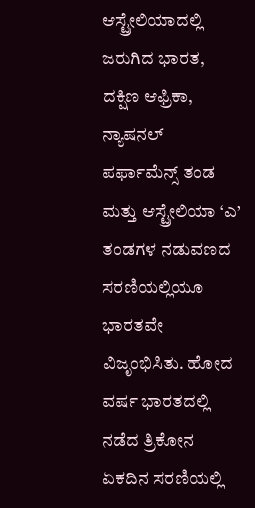ಆಸ್ಟ್ರೇಲಿಯಾದಲ್ಲಿ ಜರುಗಿದ ಭಾರತ, ದಕ್ಷಿಣ ಆಫ್ರಿಕಾ, ನ್ಯಾಷನಲ್‌ ಪರ್ಫಾಮೆನ್ಸ್‌ ತಂಡ ಮತ್ತು ಆಸ್ಟ್ರೇಲಿಯಾ ‘ಎ’ ತಂಡಗಳ ನಡುವಣದ ಸರಣಿಯಲ್ಲಿಯೂ ಭಾರತವೇ ವಿಜೃಂಭಿಸಿತು. ಹೋದ ವರ್ಷ ಭಾರತದಲ್ಲಿ ನಡೆದ ತ್ರಿಕೋನ ಏಕದಿನ ಸರಣಿಯಲ್ಲಿ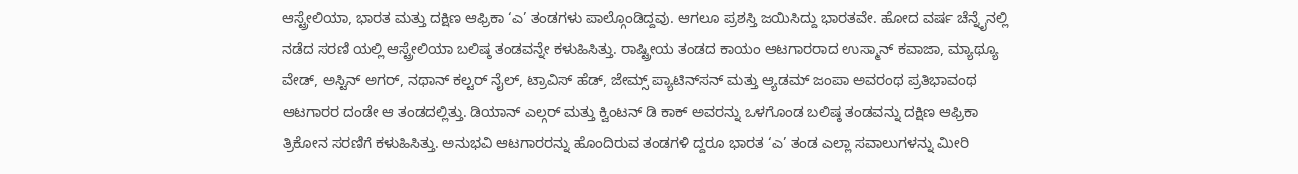ಆಸ್ಟ್ರೇಲಿಯಾ, ಭಾರತ ಮತ್ತು ದಕ್ಷಿಣ ಆಫ್ರಿಕಾ ‘ಎ’ ತಂಡಗಳು ಪಾಲ್ಗೊಂಡಿದ್ದವು. ಆಗಲೂ ಪ್ರಶಸ್ತಿ ಜಯಿಸಿದ್ದು ಭಾರತವೇ. ಹೋದ ವರ್ಷ ಚೆನ್ನೈನಲ್ಲಿ ನಡೆದ ಸರಣಿ ಯಲ್ಲಿ ಆಸ್ಟ್ರೇಲಿಯಾ ಬಲಿಷ್ಠ ತಂಡವನ್ನೇ ಕಳುಹಿಸಿತ್ತು. ರಾಷ್ಟ್ರೀಯ ತಂಡದ ಕಾಯಂ ಆಟಗಾರರಾದ ಉಸ್ಮಾನ್ ಕವಾಜಾ, ಮ್ಯಾಥ್ಯೂ ವೇಡ್‌, ಅಸ್ಟಿನ್‌ ಅಗರ್‌, ನಥಾನ್‌ ಕಲ್ಟರ್ ನೈಲ್‌, ಟ್ರಾವಿಸ್‌ ಹೆಡ್‌, ಜೇಮ್ಸ್ ಪ್ಯಾಟಿನ್‌ಸನ್ ಮತ್ತು ಆ್ಯಡಮ್‌ ಜಂಪಾ ಅವರಂಥ ಪ್ರತಿಭಾವಂಥ ಆಟಗಾರರ ದಂಡೇ ಆ ತಂಡದಲ್ಲಿತ್ತು. ಡಿಯಾನ್ ಎಲ್ಗರ್‌ ಮತ್ತು ಕ್ವಿಂಟನ್‌ ಡಿ ಕಾಕ್‌ ಅವರನ್ನು ಒಳಗೊಂಡ ಬಲಿಷ್ಠ ತಂಡವನ್ನು ದಕ್ಷಿಣ ಆಫ್ರಿಕಾ ತ್ರಿಕೋನ ಸರಣಿಗೆ ಕಳುಹಿಸಿತ್ತು. ಅನುಭವಿ ಆಟಗಾರರನ್ನು ಹೊಂದಿರುವ ತಂಡಗಳಿ ದ್ದರೂ ಭಾರತ ‘ಎ’ ತಂಡ ಎಲ್ಲಾ ಸವಾಲುಗಳನ್ನು ಮೀರಿ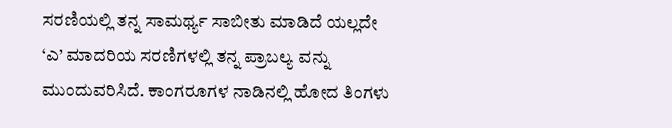ಸರಣಿಯಲ್ಲಿ ತನ್ನ ಸಾಮರ್ಥ್ಯ ಸಾಬೀತು ಮಾಡಿದೆ ಯಲ್ಲದೇ ‘ಎ’ ಮಾದರಿಯ ಸರಣಿಗಳಲ್ಲಿ ತನ್ನ ಪ್ರಾಬಲ್ಯ ವನ್ನು ಮುಂದುವರಿಸಿದೆ. ಕಾಂಗರೂಗಳ ನಾಡಿನಲ್ಲಿ ಹೋದ ತಿಂಗಳು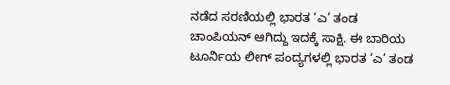ನಡೆದ ಸರಣಿಯಲ್ಲಿ ಭಾರತ ‘ಎ’ ತಂಡ ಚಾಂಪಿಯನ್‌ ಆಗಿದ್ದು ಇದಕ್ಕೆ ಸಾಕ್ಷಿ. ಈ ಬಾರಿಯ ಟೂರ್ನಿಯ ಲೀಗ್ ಪಂದ್ಯಗಳಲ್ಲಿ ಭಾರತ ‘ಎ’ ತಂಡ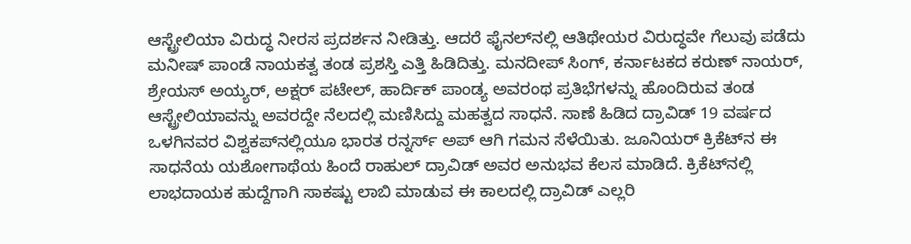ಆಸ್ಟ್ರೇಲಿಯಾ ವಿರುದ್ಧ ನೀರಸ ಪ್ರದರ್ಶನ ನೀಡಿತ್ತು. ಆದರೆ ಫೈನಲ್‌ನಲ್ಲಿ ಆತಿಥೇಯರ ವಿರುದ್ಧವೇ ಗೆಲುವು ಪಡೆದು ಮನೀಷ್‌ ಪಾಂಡೆ ನಾಯಕತ್ವ ತಂಡ ಪ್ರಶಸ್ತಿ ಎತ್ತಿ ಹಿಡಿದಿತ್ತು. ಮನದೀಪ್‌ ಸಿಂಗ್, ಕರ್ನಾಟಕದ ಕರುಣ್‌ ನಾಯರ್‌, ಶ್ರೇಯಸ್ ಅಯ್ಯರ್‌, ಅಕ್ಷರ್ ಪಟೇಲ್‌, ಹಾರ್ದಿಕ್‌ ಪಾಂಡ್ಯ ಅವರಂಥ ಪ್ರತಿಭೆಗಳನ್ನು ಹೊಂದಿರುವ ತಂಡ ಆಸ್ಟ್ರೇಲಿಯಾವನ್ನು ಅವರದ್ದೇ ನೆಲದಲ್ಲಿ ಮಣಿಸಿದ್ದು ಮಹತ್ವದ ಸಾಧನೆ. ಸಾಣೆ ಹಿಡಿದ ದ್ರಾವಿಡ್‌ 19 ವರ್ಷದ ಒಳಗಿನವರ ವಿಶ್ವಕಪ್‌ನಲ್ಲಿಯೂ ಭಾರತ ರನ್ನರ್ಸ್‌ ಅಪ್‌ ಆಗಿ ಗಮನ ಸೆಳೆಯಿತು. ಜೂನಿಯರ್ ಕ್ರಿಕೆಟ್‌ನ ಈ ಸಾಧನೆಯ ಯಶೋಗಾಥೆಯ ಹಿಂದೆ ರಾಹುಲ್‌ ದ್ರಾವಿಡ್‌ ಅವರ ಅನುಭವ ಕೆಲಸ ಮಾಡಿದೆ. ಕ್ರಿಕೆಟ್‌ನಲ್ಲಿ ಲಾಭದಾಯಕ ಹುದ್ದೆಗಾಗಿ ಸಾಕಷ್ಟು ಲಾಬಿ ಮಾಡುವ ಈ ಕಾಲದಲ್ಲಿ ದ್ರಾವಿಡ್‌ ಎಲ್ಲರಿ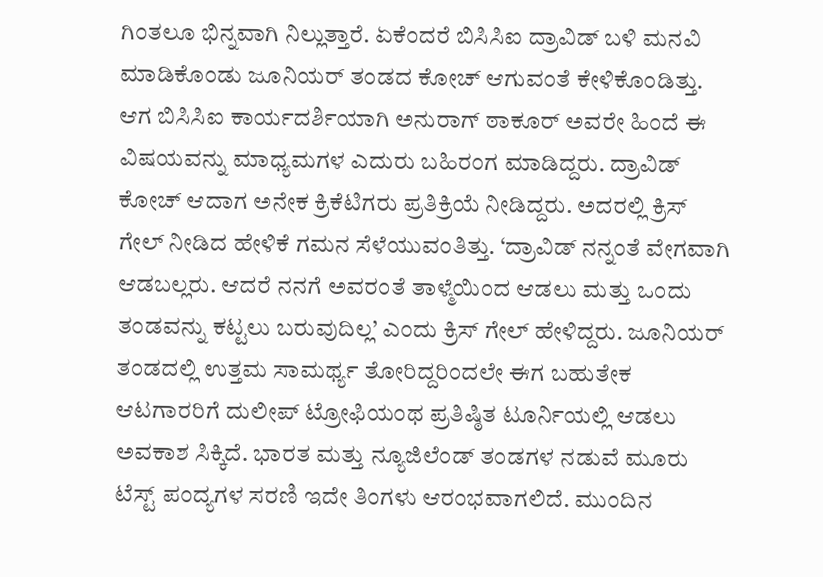ಗಿಂತಲೂ ಭಿನ್ನವಾಗಿ ನಿಲ್ಲುತ್ತಾರೆ. ಏಕೆಂದರೆ ಬಿಸಿಸಿಐ ದ್ರಾವಿಡ್ ಬಳಿ ಮನವಿ ಮಾಡಿಕೊಂಡು ಜೂನಿಯರ್ ತಂಡದ ಕೋಚ್‌ ಆಗುವಂತೆ ಕೇಳಿಕೊಂಡಿತ್ತು. ಆಗ ಬಿಸಿಸಿಐ ಕಾರ್ಯದರ್ಶಿಯಾಗಿ ಅನುರಾಗ್ ಠಾಕೂರ್ ಅವರೇ ಹಿಂದೆ ಈ ವಿಷಯವನ್ನು ಮಾಧ್ಯಮಗಳ ಎದುರು ಬಹಿರಂಗ ಮಾಡಿದ್ದರು. ದ್ರಾವಿಡ್‌ ಕೋಚ್ ಆದಾಗ ಅನೇಕ ಕ್ರಿಕೆಟಿಗರು ಪ್ರತಿಕ್ರಿಯೆ ನೀಡಿದ್ದರು. ಅದರಲ್ಲಿ ಕ್ರಿಸ್‌ ಗೇಲ್‌ ನೀಡಿದ ಹೇಳಿಕೆ ಗಮನ ಸೆಳೆಯುವಂತಿತ್ತು. ‘ದ್ರಾವಿಡ್‌ ನನ್ನಂತೆ ವೇಗವಾಗಿ ಆಡಬಲ್ಲರು. ಆದರೆ ನನಗೆ ಅವರಂತೆ ತಾಳ್ಮೆಯಿಂದ ಆಡಲು ಮತ್ತು ಒಂದು ತಂಡವನ್ನು ಕಟ್ಟಲು ಬರುವುದಿಲ್ಲ’ ಎಂದು ಕ್ರಿಸ್ ಗೇಲ್‌ ಹೇಳಿದ್ದರು. ಜೂನಿಯರ್ ತಂಡದಲ್ಲಿ ಉತ್ತಮ ಸಾಮರ್ಥ್ಯ ತೋರಿದ್ದರಿಂದಲೇ ಈಗ ಬಹುತೇಕ ಆಟಗಾರರಿಗೆ ದುಲೀಪ್‌ ಟ್ರೋಫಿಯಂಥ ಪ್ರತಿಷ್ಠಿತ ಟೂರ್ನಿಯಲ್ಲಿ ಆಡಲು ಅವಕಾಶ ಸಿಕ್ಕಿದೆ. ಭಾರತ ಮತ್ತು ನ್ಯೂಜಿಲೆಂಡ್ ತಂಡಗಳ ನಡುವೆ ಮೂರು ಟೆಸ್ಟ್‌ ಪಂದ್ಯಗಳ ಸರಣಿ ಇದೇ ತಿಂಗಳು ಆರಂಭವಾಗಲಿದೆ. ಮುಂದಿನ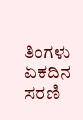ತಿಂಗಳು ಏಕದಿನ ಸರಣಿ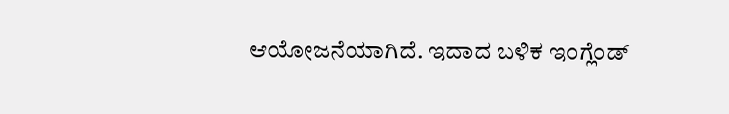ಆಯೋಜನೆಯಾಗಿದೆ. ಇದಾದ ಬಳಿಕ ಇಂಗ್ಲೆಂಡ್‌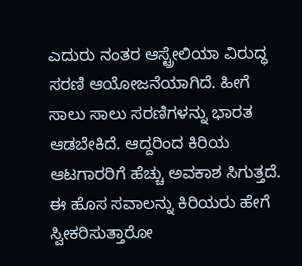ಎದುರು ನಂತರ ಆಸ್ಟ್ರೇಲಿಯಾ ವಿರುದ್ಧ ಸರಣಿ ಆಯೋಜನೆಯಾಗಿದೆ. ಹೀಗೆ ಸಾಲು ಸಾಲು ಸರಣಿಗಳನ್ನು ಭಾರತ ಆಡಬೇಕಿದೆ. ಆದ್ದರಿಂದ ಕಿರಿಯ ಆಟಗಾರರಿಗೆ ಹೆಚ್ಚು ಅವಕಾಶ ಸಿಗುತ್ತದೆ. ಈ ಹೊಸ ಸವಾಲನ್ನು ಕಿರಿಯರು ಹೇಗೆ ಸ್ವೀಕರಿಸುತ್ತಾರೋ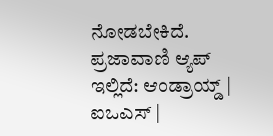ನೋಡಬೇಕಿದೆ. ಪ್ರಜಾವಾಣಿ ಆ್ಯಪ್ ಇಲ್ಲಿದೆ: ಆಂಡ್ರಾಯ್ಡ್ | ಐಒಎಸ್ |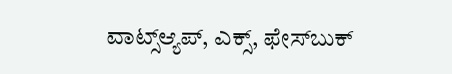ವಾಟ್ಸ್ಆ್ಯಪ್, ಎಕ್ಸ್, ಫೇಸ್‌ಬುಕ್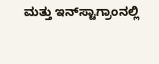ಮತ್ತು ಇನ್‌ಸ್ಟಾಗ್ರಾಂನಲ್ಲಿ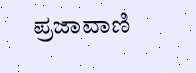ಪ್ರಜಾವಾಣಿ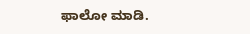ಫಾಲೋ ಮಾಡಿ.